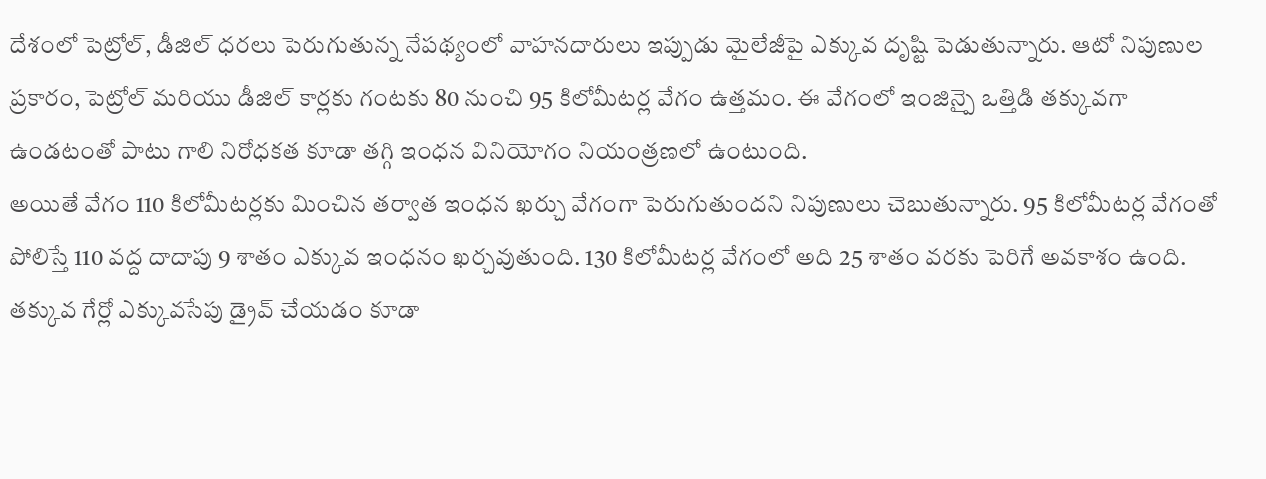దేశంలో పెట్రోల్, డీజిల్ ధరలు పెరుగుతున్న నేపథ్యంలో వాహనదారులు ఇప్పుడు మైలేజీపై ఎక్కువ దృష్టి పెడుతున్నారు. ఆటో నిపుణుల ప్రకారం, పెట్రోల్ మరియు డీజిల్ కార్లకు గంటకు 80 నుంచి 95 కిలోమీటర్ల వేగం ఉత్తమం. ఈ వేగంలో ఇంజిన్పై ఒత్తిడి తక్కువగా ఉండటంతో పాటు గాలి నిరోధకత కూడా తగ్గి ఇంధన వినియోగం నియంత్రణలో ఉంటుంది.
అయితే వేగం 110 కిలోమీటర్లకు మించిన తర్వాత ఇంధన ఖర్చు వేగంగా పెరుగుతుందని నిపుణులు చెబుతున్నారు. 95 కిలోమీటర్ల వేగంతో పోలిస్తే 110 వద్ద దాదాపు 9 శాతం ఎక్కువ ఇంధనం ఖర్చవుతుంది. 130 కిలోమీటర్ల వేగంలో అది 25 శాతం వరకు పెరిగే అవకాశం ఉంది.
తక్కువ గేర్లో ఎక్కువసేపు డ్రైవ్ చేయడం కూడా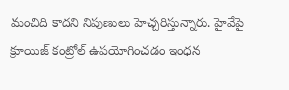మంచిది కాదని నిపుణులు హెచ్చరిస్తున్నారు. హైవేపై క్రూయిజ్ కంట్రోల్ ఉపయోగించడం ఇంధన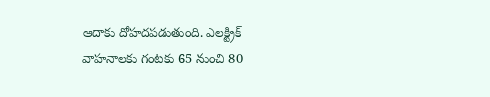ఆదాకు దోహదపడుతుంది. ఎలక్ట్రిక్ వాహనాలకు గంటకు 65 నుంచి 80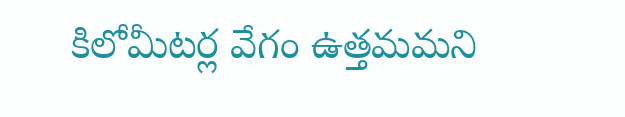కిలోమీటర్ల వేగం ఉత్తమమని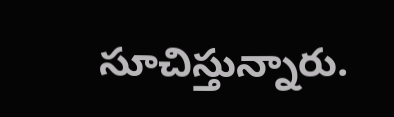సూచిస్తున్నారు.